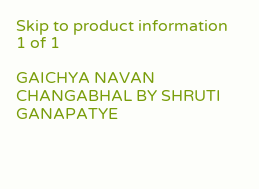Skip to product information
1 of 1

GAICHYA NAVAN CHANGABHAL BY SHRUTI GANAPATYE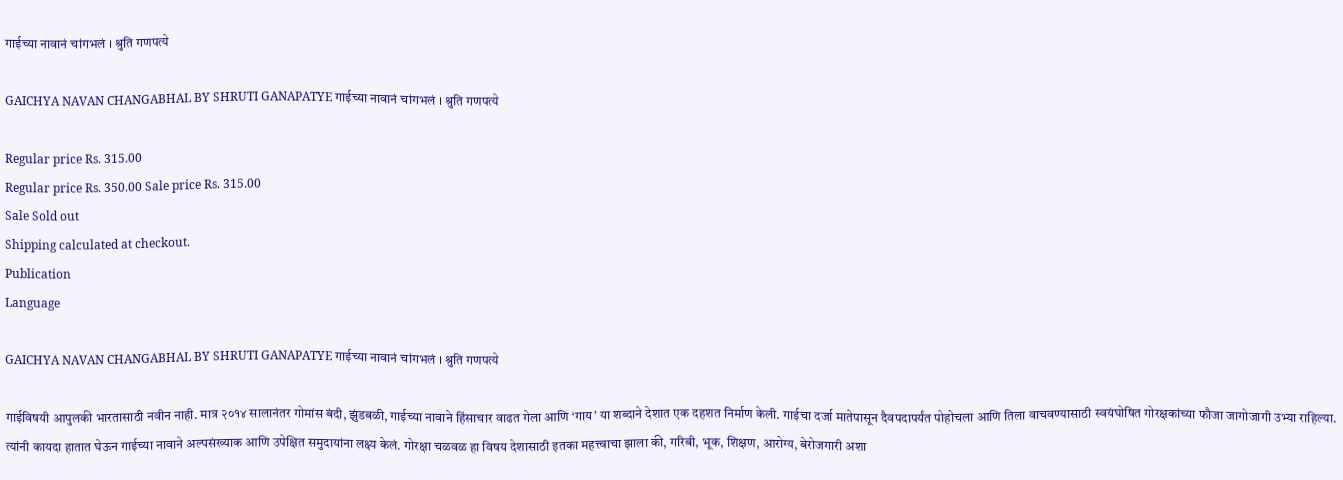गाईच्या नावानं चांगभलं । श्रुति गणपत्ये

GAICHYA NAVAN CHANGABHAL BY SHRUTI GANAPATYE गाईच्या नावानं चांगभलं । श्रुति गणपत्ये

Regular price Rs. 315.00
Regular price Rs. 350.00 Sale price Rs. 315.00
Sale Sold out
Shipping calculated at checkout.
Publication
Language

GAICHYA NAVAN CHANGABHAL BY SHRUTI GANAPATYE गाईच्या नावानं चांगभलं । श्रुति गणपत्ये

गाईविषयी आपुलकी भारतासाठी नवीन नाही. मात्र २०१४ सालानंतर गोमांस बंदी, झुंडबळी, गाईच्या नावाने हिंसाचार वाढत गेला आणि ‘गाय’ या शब्दाने देशात एक दहशत निर्माण केली. गाईचा दर्जा मातेपासून दैवपदापर्यंत पोहोचला आणि तिला वाचवण्यासाठी स्वयंघोषित गोरक्षकांच्या फौजा जागोजागी उभ्या राहिल्या. त्यांनी कायदा हातात घेऊन गाईच्या नावाने अल्पसंख्याक आणि उपेक्षित समुदायांना लक्ष्य केलं. गोरक्षा चळवळ हा विषय देशासाठी इतका महत्त्वाचा झाला की, गरिबी, भूक, शिक्षण, आरोग्य, बेरोजगारी अशा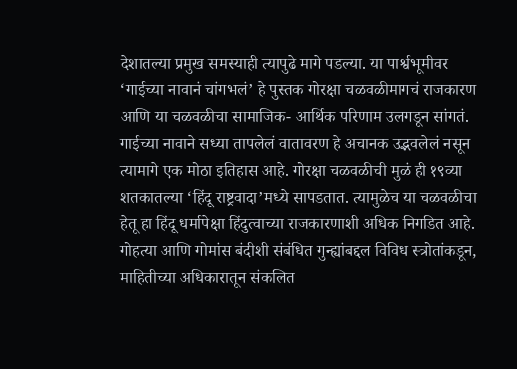देशातल्या प्रमुख समस्याही त्यापुढे मागे पडल्या. या पार्श्वभूमीवर ‘गाईच्या नावानं चांगभलं’ हे पुस्तक गोरक्षा चळवळीमागचं राजकारण आणि या चळवळीचा सामाजिक- आर्थिक परिणाम उलगडून सांगतं. गाईच्या नावाने सध्या तापलेलं वातावरण हे अचानक उद्भवलेलं नसून त्यामागे एक मोठा इतिहास आहे. गोरक्षा चळवळीची मुळं ही १९व्या शतकातल्या ‘हिंदू राष्ट्रवादा’मध्ये सापडतात. त्यामुळेच या चळवळीचा हेतू हा हिंदू धर्मापेक्षा हिंदुत्वाच्या राजकारणाशी अधिक निगडित आहे. गोहत्या आणि गोमांस बंदीशी संबंधित गुन्ह्यांबद्दल विविध स्त्रोतांकडून, माहितीच्या अधिकारातून संकलित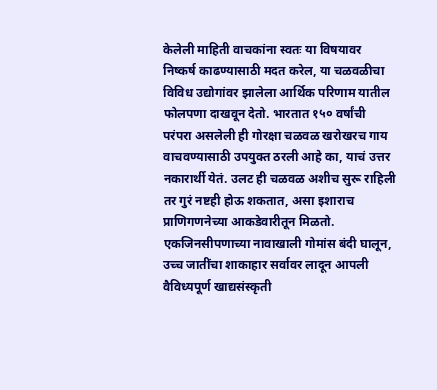केलेली माहिती वाचकांना स्वतः या विषयावर निष्कर्ष काढण्यासाठी मदत करेल, या चळवळीचा विविध उद्योगांवर झालेला आर्थिक परिणाम यातील फोलपणा दाखवून देतो. भारतात १५० वर्षांची परंपरा असलेली ही गोरक्षा चळवळ खरोखरच गाय वाचवण्यासाठी उपयुक्त ठरली आहे का, याचं उत्तर नकारार्थी येतं. उलट ही चळवळ अशीच सुरू राहिली तर गुरं नष्टही होऊ शकतात, असा इशाराच प्राणिगणनेच्या आकडेवारीतून मिळतो. एकजिनसीपणाच्या नावाखाली गोमांस बंदी घालून, उच्च जातींचा शाकाहार सर्वावर लादून आपली वैविध्यपूर्ण खाद्यसंस्कृती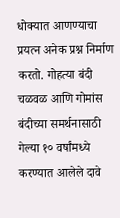धोक्यात आणण्याचा प्रयत्न अनेक प्रश्न निर्माण करतो. गोहत्या बंदी चळवळ आणि गोमांस बंदीच्या समर्थनासाठी गेल्या १० वर्षांमध्ये करण्यात आलेले दावे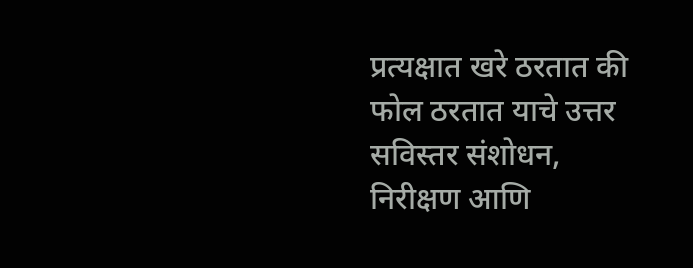प्रत्यक्षात खरे ठरतात की फोल ठरतात याचे उत्तर सविस्तर संशोधन, निरीक्षण आणि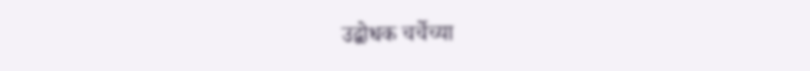उद्बोधक चर्चेच्या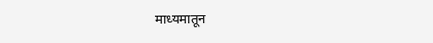माध्यमातून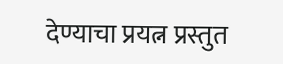देण्याचा प्रयत्न प्रस्तुत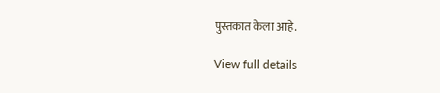पुस्तकात केला आहे.

View full details